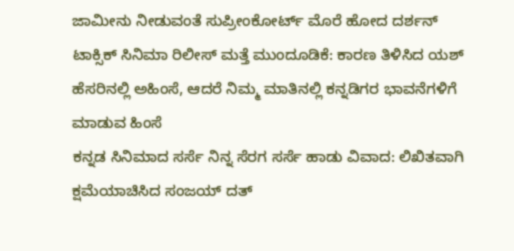ಜಾಮೀನು ನೀಡುವಂತೆ ಸುಪ್ರೀಂಕೋರ್ಟ್ ಮೊರೆ ಹೋದ ದರ್ಶನ್
ಟಾಕ್ಸಿಕ್ ಸಿನಿಮಾ ರಿಲೀಸ್ ಮತ್ತೆ ಮುಂದೂಡಿಕೆ: ಕಾರಣ ತಿಳಿಸಿದ ಯಶ್
ಹೆಸರಿನಲ್ಲಿ ಅಹಿಂಸೆ, ಆದರೆ ನಿಮ್ಮ ಮಾತಿನಲ್ಲಿ ಕನ್ನಡಿಗರ ಭಾವನೆಗಳಿಗೆ ಮಾಡುವ ಹಿಂಸೆ
ಕನ್ನಡ ಸಿನಿಮಾದ ಸರ್ಸೆ ನಿನ್ನ ಸೆರಗ ಸರ್ಸೆ ಹಾಡು ವಿವಾದ: ಲಿಖಿತವಾಗಿ ಕ್ಷಮೆಯಾಚಿಸಿದ ಸಂಜಯ್ ದತ್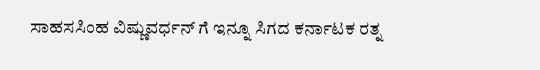ಸಾಹಸಸಿಂಹ ವಿಷ್ಣುವರ್ಧನ್ ಗೆ ಇನ್ನೂ ಸಿಗದ ಕರ್ನಾಟಕ ರತ್ನ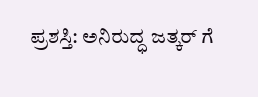ಪ್ರಶಸ್ತಿ: ಅನಿರುದ್ಧ ಜತ್ಕರ್ ಗೆ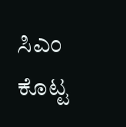ಸಿಎಂ ಕೊಟ್ಟ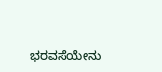ಭರವಸೆಯೇನು